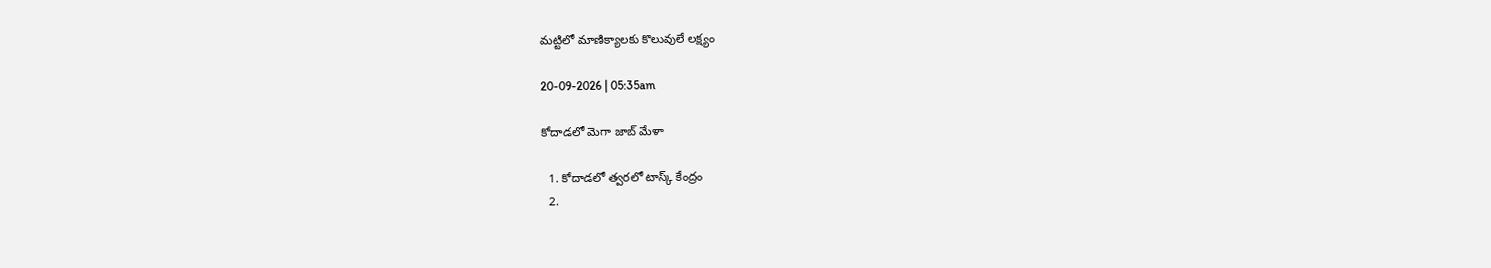మట్టిలో మాణిక్యాలకు కొలువులే లక్ష్యం

20-09-2026 | 05:35am

కోదాడలో మెగా జాబ్ మేళా

  1. కోదాడలో త్వరలో టాస్క్ కేంద్రం
  2.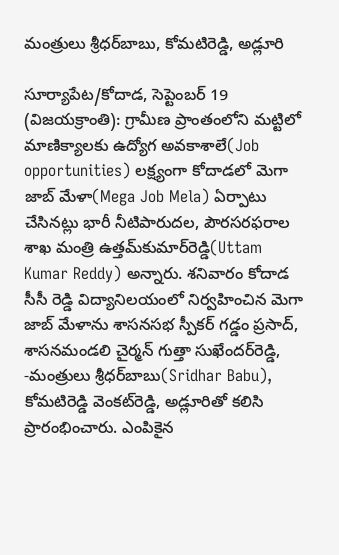మంత్రులు శ్రీధర్‌బాబు, కోమటిరెడ్డి, అడ్లూరి

సూర్యాపేట/కోదాడ, సెప్టెంబర్ 19 (విజయక్రాంతి): గ్రామీణ ప్రాంతంలోని మట్టిలో మాణిక్యాలకు ఉద్యోగ అవకాశాలే(Job opportunities) లక్ష్యంగా కోదాడలో మెగా జాబ్ మేళా(Mega Job Mela) ఏర్పాటు చేసినట్లు భారీ నీటిపారుదల, పౌరసరఫరాల శాఖ మంత్రి ఉత్తమ్‌కుమార్‌రెడ్డి(Uttam Kumar Reddy) అన్నారు. శనివారం కోదాడ సీసీ రెడ్డి విద్యానిలయంలో నిర్వహించిన మెగా జాబ్ మేళాను శాసనసభ స్పీకర్ గడ్డం ప్రసాద్, శాసనమండలి చైర్మన్ గుత్తా సుఖేందర్‌రెడ్డి, -మంత్రులు శ్రీధర్‌బాబు(Sridhar Babu), కోమటిరెడ్డి వెంకట్‌రెడ్డి, అడ్లూరితో కలిసి ప్రారంభించారు. ఎంపికైన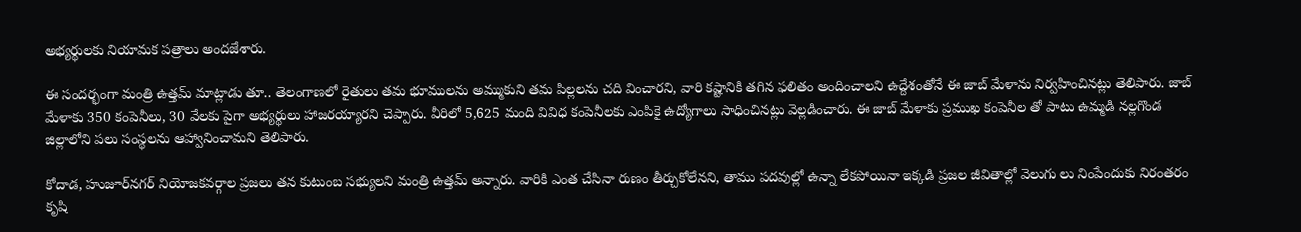అభ్యర్థులకు నియామక పత్రాలు అందజేశారు.

ఈ సందర్భంగా మంత్రి ఉత్తమ్ మాట్లాడు తూ.. తెలంగాణలో రైతులు తమ భూములను అమ్ముకుని తమ పిల్లలను చది వించారని, వారి కష్టానికి తగిన ఫలితం అందించాలని ఉద్దేశంతోనే ఈ జాబ్ మేళాను నిర్వహించినట్లు తెలిపారు. జాబ్ మేళాకు 350 కంపెనీలు, 30 వేలకు పైగా అభ్యర్థులు హాజరయ్యారని చెప్పారు. వీరిలో 5,625 మంది వివిధ కంపెనీలకు ఎంపికై ఉద్యోగాలు సాధించినట్లు వెల్లడించారు. ఈ జాబ్ మేళాకు ప్రముఖ కంపెనీల తో పాటు ఉమ్మడి నల్లగొండ జిల్లాలోని పలు సంస్థలను ఆహ్వానించామని తెలిపారు.

కోదాడ, హుజూర్‌నగర్ నియోజకవర్గాల ప్రజలు తన కుటుంబ సభ్యులని మంత్రి ఉత్తమ్ అన్నారు. వారికి ఎంత చేసినా రుణం తీర్చుకోలేనని, తాము పదవుల్లో ఉన్నా లేకపోయినా ఇక్కడి ప్రజల జీవితాల్లో వెలుగు లు నింపేందుకు నిరంతరం కృషి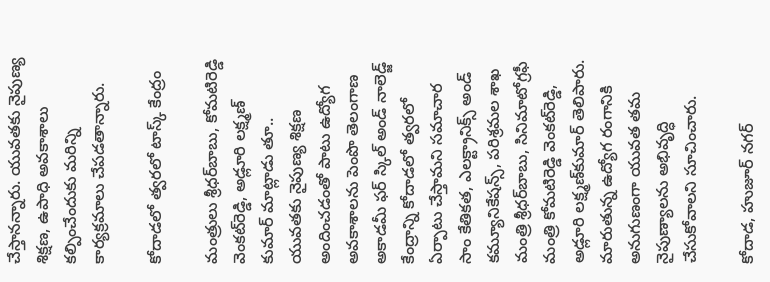చేస్తానన్నారు. యువతకు నైపుణ్య శిక్షణ, ఉపాధి అవకాశాలు కల్పించేందుకు మరిన్ని కార్యక్రమాలు చేపడతాన్నారు.

కోదాడలో త్వరలో టాస్క్ కేంద్రం

మంత్రులు శ్రీధర్‌బాబు, కోమటిరెడ్డి వెంకట్‌రెడ్డి, అడ్లూరి లక్ష్మణ్ కుమార్ మాట్లాడు తూ.. యువతకు నైపుణ్య శిక్షణ అందించడంతో పాటు ఉద్యోగ అవకాశాలను పెంపొ తెలంగాణ అకాడమీ ఫర్ స్కిల్ అండ్ నాలెడ్జ్ కేంద్రాన్ని కోదాడలో త్వరలో ఏర్పాటు చేస్తామని సమాచార సాం కేతికత, ఎలక్ట్రానిక్స్ అండ్ కమ్యూనికేషన్స్, పరిశ్రమల శాఖ మంత్రి శ్రీధర్‌బాబు, సినిమాటోగ్రఫీ మంత్రి కోమటిరెడ్డి వెంకట్‌రెడ్డి, అడ్లూరి లక్ష్మణ్‌కుమార్ తెలిపారు. మారుతున్న ఉద్యోగ రంగానికి అనుగుణంగా యువత తమ నైపుణ్యాలను అభివృద్ధి చేసుకోవాలని సూచించారు.

కోదాడ, హుజూర్ నగర్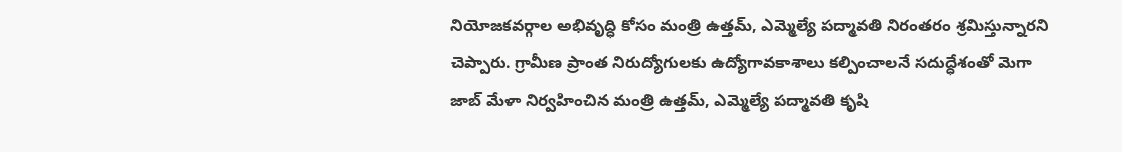నియోజకవర్గాల అభివృద్ధి కోసం మంత్రి ఉత్తమ్, ఎమ్మెల్యే పద్మావతి నిరంతరం శ్రమిస్తున్నారని చెప్పారు. గ్రామీణ ప్రాంత నిరుద్యోగులకు ఉద్యోగావకాశాలు కల్పించాలనే సదుద్ధేశంతో మెగా జాబ్ మేళా నిర్వహించిన మంత్రి ఉత్తమ్, ఎమ్మెల్యే పద్మావతి కృషి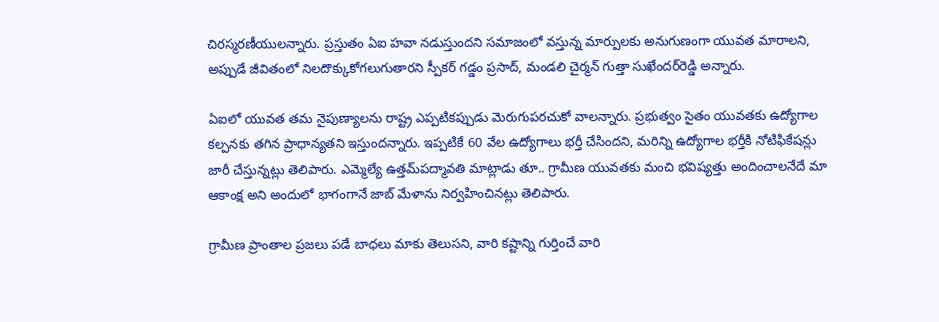చిరస్మరణీయులన్నారు. ప్రస్తుతం ఏఐ హవా నడుస్తుందని సమాజంలో వస్తున్న మార్పులకు అనుగుణంగా యువత మారాలని, అప్పుడే జీవితంలో నిలదొక్కుకోగలుగుతారని స్పీకర్ గడ్డం ప్రసాద్, మండలి చైర్మన్ గుత్తా సుఖేందర్‌రెడ్డి అన్నారు.

ఏఐలో యువత తమ నైపుణ్యాలను రాష్ట్ర ఎప్పటికప్పుడు మెరుగుపరచుకో వాలన్నారు. ప్రభుత్వం సైతం యువతకు ఉద్యోగాల కల్పనకు తగిన ప్రాధాన్యతని ఇస్తుందన్నారు. ఇప్పటికే 60 వేల ఉద్యోగాలు భర్తీ చేసిందని, మరిన్ని ఉద్యోగాల భర్తీకి నోటిఫికేషన్లు జారీ చేస్తున్నట్లు తెలిపారు. ఎమ్మెల్యే ఉత్తమ్‌పద్మావతి మాట్లాడు తూ.. గ్రామీణ యువతకు మంచి భవిష్యత్తు అందించాలనేదే మా ఆకాంక్ష అని అందులో భాగంగానే జాబ్ మేళాను నిర్వహించినట్లు తెలిపారు.

గ్రామీణ ప్రాంతాల ప్రజలు పడే బాధలు మాకు తెలుసని, వారి కష్టాన్ని గుర్తించే వారి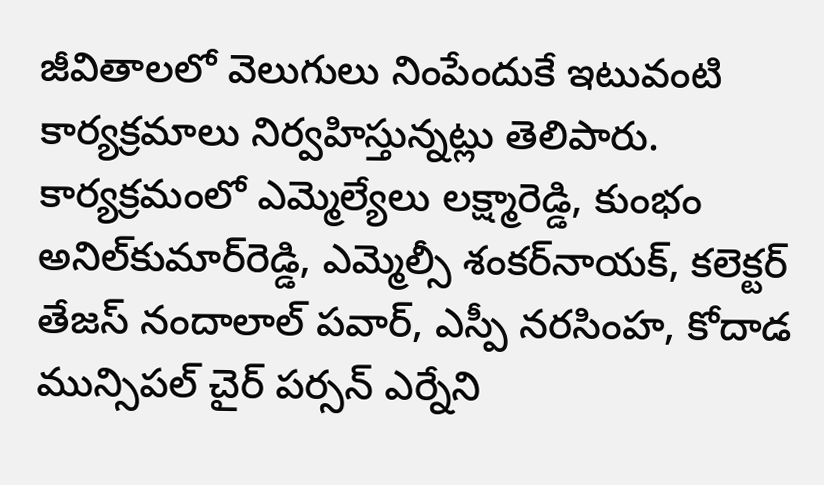జీవితాలలో వెలుగులు నింపేందుకే ఇటువంటి కార్యక్రమాలు నిర్వహిస్తున్నట్లు తెలిపారు. కార్యక్రమంలో ఎమ్మెల్యేలు లక్ష్మారెడ్డి, కుంభం అనిల్‌కుమార్‌రెడ్డి, ఎమ్మెల్సీ శంకర్‌నాయక్, కలెక్టర్ తేజస్ నందాలాల్ పవార్, ఎస్పీ నరసింహ, కోదాడ మున్సిపల్ చైర్ పర్సన్ ఎర్నేని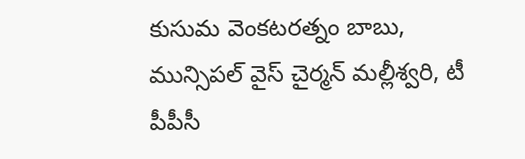కుసుమ వెంకటరత్నం బాబు, మున్సిపల్ వైస్ చైర్మన్ మల్లీశ్వరి, టీ పీపీసీ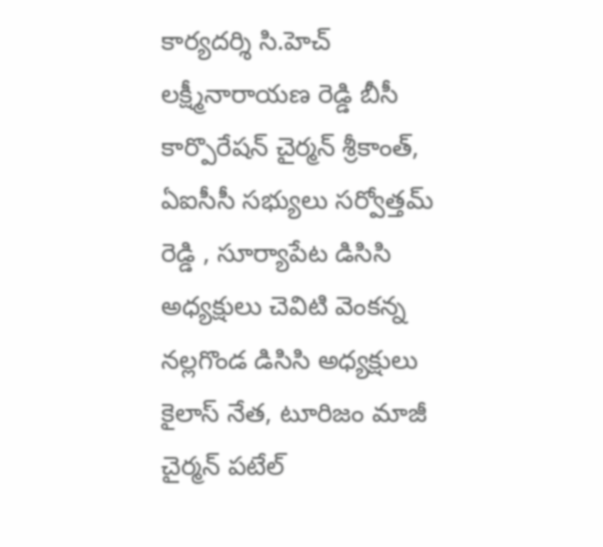కార్యదర్శి సి.హెచ్ లక్ష్మీనారాయణ రెడ్డి బీసీ కార్పొరేషన్ చైర్మన్ శ్రీకాంత్, ఏఐసీసీ సభ్యులు సర్వోత్తమ్ రెడ్డి , సూర్యాపేట డిసిసి అధ్యక్షులు చెవిటి వెంకన్న నల్లగొండ డిసిసి అధ్యక్షులు కైలాస్ నేత, టూరిజం మాజీ చైర్మన్ పటేల్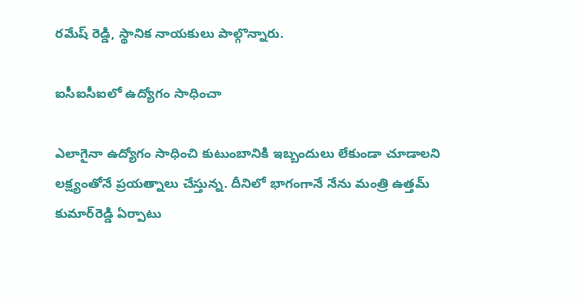రమేష్ రెడ్డి, స్థానిక నాయకులు పాల్గొన్నారు.

ఐసీఐసీఐలో ఉద్యోగం సాధించా

ఎలాగైనా ఉద్యోగం సాధించి కుటుంబానికి ఇబ్బందులు లేకుండా చూడాలని లక్ష్యంతోనే ప్రయత్నాలు చేస్తున్న. దీనిలో భాగంగానే నేను మంత్రి ఉత్తమ్ కుమార్‌రెడ్డి ఏర్పాటు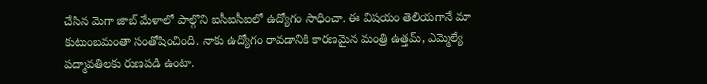చేసిన మెగా జాబ్ మేళాలో పాల్గొని ఐసీఐసీఐలో ఉద్యోగం సాధించా. ఈ విషయం తెలియగానే మా కుటుంబమంతా సంతోషించింది. నాకు ఉద్యోగం రావడానికి కారణమైన మంత్రి ఉత్తమ్, ఎమ్మెల్యే పద్మావతిలకు రుణపడి ఉంటా.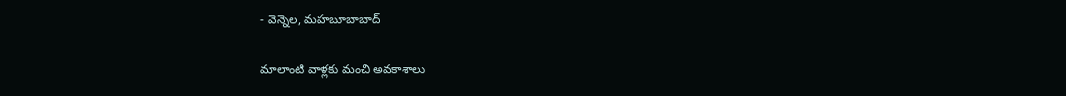- వెన్నెల, మహబూబాబాద్

మాలాంటి వాళ్లకు మంచి అవకాశాలు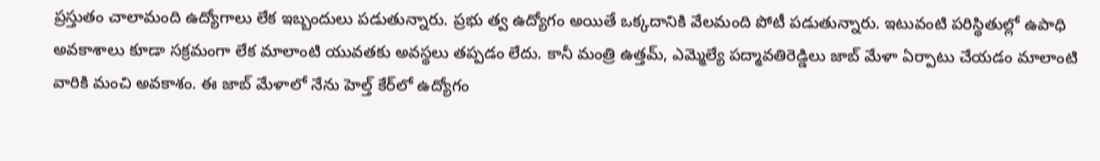ప్రస్తుతం చాలామంది ఉద్యోగాలు లేక ఇబ్బందులు పడుతున్నారు. ప్రభు త్వ ఉద్యోగం అయితే ఒక్కదానికి వేలమంది పోటీ పడుతున్నారు. ఇటువంటి పరిస్థితుల్లో ఉపాధి అవకాశాలు కూడా సక్రమంగా లేక మాలాంటి యువతకు అవస్థలు తప్పడం లేదు. కానీ మంత్రి ఉత్తమ్, ఎమ్మెల్యే పద్మావతిరెడ్డిలు జాబ్ మేళా ఏర్పాటు చేయడం మాలాంటి వారికి మంచి అవకాశం. ఈ జాబ్ మేళాలో నేను హెల్త్ కేర్‌లో ఉద్యోగం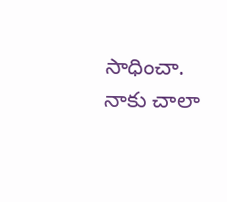సాధించా. నాకు చాలా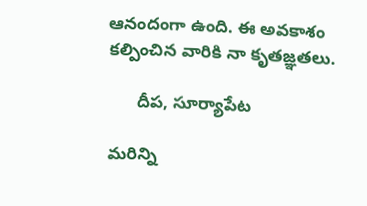ఆనందంగా ఉంది. ఈ అవకాశం కల్పించిన వారికి నా కృతజ్ఞతలు.

      దీప, సూర్యాపేట

మరిన్ని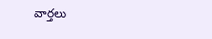వార్తలు